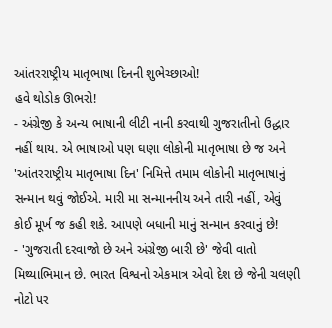આંતરરાષ્ટ્રીય માતૃભાષા દિનની શુભેચ્છાઓ!
હવે થોડોક ઊભરો!
- અંગ્રેજી કે અન્ય ભાષાની લીટી નાની કરવાથી ગુજરાતીનો ઉદ્ધાર નહીં થાય. એ ભાષાઓ પણ ઘણા લોકોની માતૃભાષા છે જ અને 'આંતરરાષ્ટ્રીય માતૃભાષા દિન' નિમિત્તે તમામ લોકોની માતૃભાષાનું સન્માન થવું જોઈએ. મારી મા સન્માનનીય અને તારી નહીં, એવું કોઈ મૂર્ખ જ કહી શકે. આપણે બધાની માનું સન્માન કરવાનું છે!
- 'ગુજરાતી દરવાજો છે અને અંગ્રેજી બારી છે' જેવી વાતો મિથ્યાભિમાન છે. ભારત વિશ્વનો એકમાત્ર એવો દેશ છે જેની ચલણી નોટો પર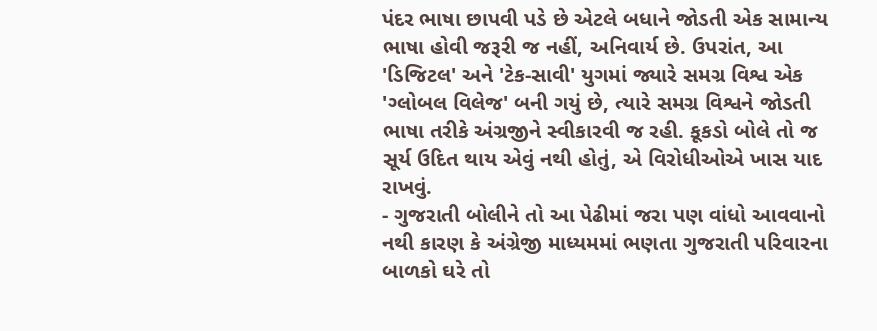પંદર ભાષા છાપવી પડે છે એટલે બધાને જોડતી એક સામાન્ય ભાષા હોવી જરૂરી જ નહીં, અનિવાર્ય છે. ઉપરાંત, આ 'ડિજિટલ' અને 'ટેક-સાવી' યુગમાં જ્યારે સમગ્ર વિશ્વ એક 'ગ્લોબલ વિલેજ' બની ગયું છે, ત્યારે સમગ્ર વિશ્વને જોડતી ભાષા તરીકે અંગ્રજીને સ્વીકારવી જ રહી. કૂકડો બોલે તો જ સૂર્ય ઉદિત થાય એવું નથી હોતું, એ વિરોધીઓએ ખાસ યાદ રાખવું.
- ગુજરાતી બોલીને તો આ પેઢીમાં જરા પણ વાંધો આવવાનો નથી કારણ કે અંગ્રેજી માધ્યમમાં ભણતા ગુજરાતી પરિવારના બાળકો ઘરે તો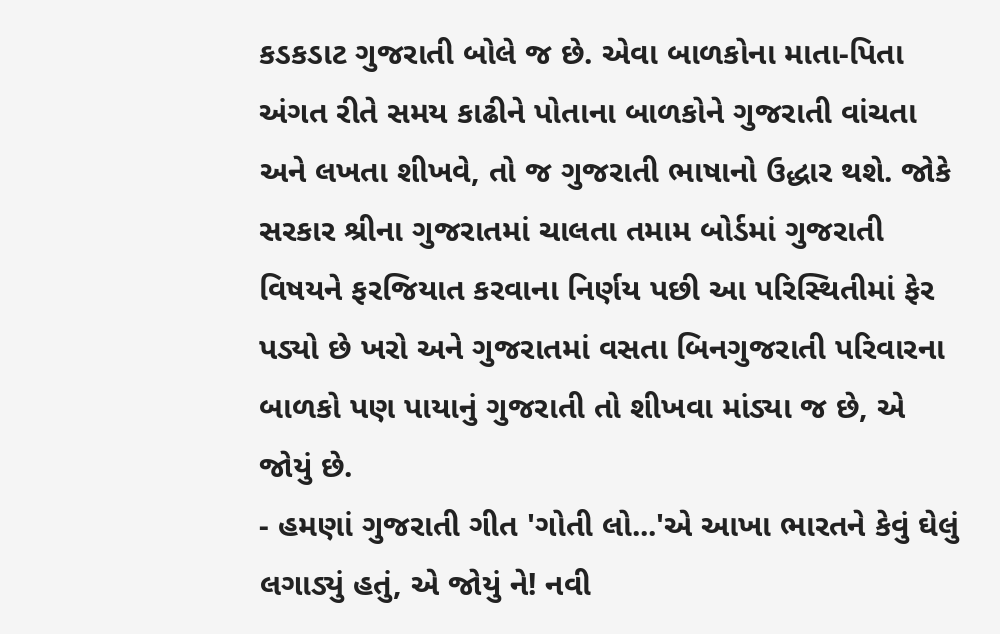કડકડાટ ગુજરાતી બોલે જ છે. એવા બાળકોના માતા-પિતા અંગત રીતે સમય કાઢીને પોતાના બાળકોને ગુજરાતી વાંચતા અને લખતા શીખવે, તો જ ગુજરાતી ભાષાનો ઉદ્ધાર થશે. જોકે સરકાર શ્રીના ગુજરાતમાં ચાલતા તમામ બોર્ડમાં ગુજરાતી વિષયને ફરજિયાત કરવાના નિર્ણય પછી આ પરિસ્થિતીમાં ફેર પડ્યો છે ખરો અને ગુજરાતમાં વસતા બિનગુજરાતી પરિવારના બાળકો પણ પાયાનું ગુજરાતી તો શીખવા માંડ્યા જ છે, એ જોયું છે.
- હમણાં ગુજરાતી ગીત 'ગોતી લો...'એ આખા ભારતને કેવું ઘેલું લગાડ્યું હતું, એ જોયું ને! નવી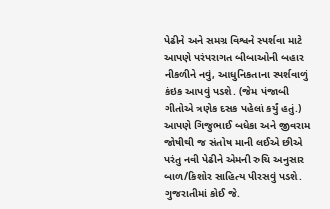પેઢીને અને સમગ્ર વિશ્વને સ્પર્શવા માટે આપણે પરંપરાગત બીબાઓની બહાર નીકળીને નવું, આધુનિકતાના સ્પર્શવાળું કંઇક આપવું પડશે. (જેમ પંજાબી ગીતોએ ત્રણેક દસક પહેલાં કર્યું હતું.) આપણે ગિજુભાઈ બધેકા અને જીવરામ જોષીથી જ સંતોષ માની લઈએ છીએ પરંતુ નવી પેઢીને એમની રુચિ અનુસાર બાળ/કિશોર સાહિત્ય પીરસવું પડશે. ગુજરાતીમાં કોઈ જે.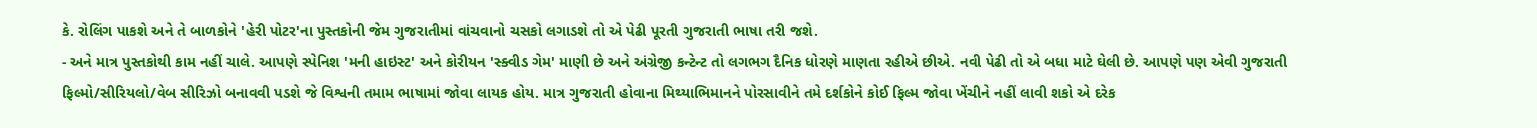કે. રોલિંગ પાકશે અને તે બાળકોને 'હેરી પોટર'ના પુસ્તકોની જેમ ગુજરાતીમાં વાંચવાનો ચસકો લગાડશે તો એ પેઢી પૂરતી ગુજરાતી ભાષા તરી જશે.
- અને માત્ર પુસ્તકોથી કામ નહીં ચાલે. આપણે સ્પેનિશ 'મની હાઇસ્ટ' અને કોરીયન 'સ્ક્વીડ ગેમ' માણી છે અને અંગ્રેજી કન્ટેન્ટ તો લગભગ દૈનિક ધોરણે માણતા રહીએ છીએ. નવી પેઢી તો એ બધા માટે ઘેલી છે. આપણે પણ એવી ગુજરાતી ફિલ્મો/સીરિયલો/વેબ સીરિઝો બનાવવી પડશે જે વિશ્વની તમામ ભાષામાં જોવા લાયક હોય. માત્ર ગુજરાતી હોવાના મિથ્યાભિમાનને પોરસાવીને તમે દર્શકોને કોઈ ફિલ્મ જોવા ખેંચીને નહીં લાવી શકો એ દરેક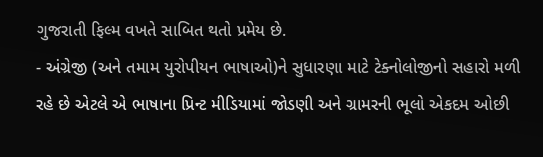ગુજરાતી ફિલ્મ વખતે સાબિત થતો પ્રમેય છે.
- અંગ્રેજી (અને તમામ યુરોપીયન ભાષાઓ)ને સુધારણા માટે ટેક્નોલોજીનો સહારો મળી રહે છે એટલે એ ભાષાના પ્રિન્ટ મીડિયામાં જોડણી અને ગ્રામરની ભૂલો એકદમ ઓછી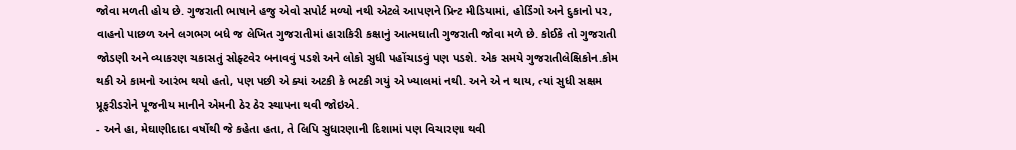જોવા મળતી હોય છે. ગુજરાતી ભાષાને હજુ એવો સપોર્ટ મળ્યો નથી એટલે આપણને પ્રિન્ટ મીડિયામાં, હોર્ડિંગો અને દુકાનો પર, વાહનો પાછળ અને લગભગ બધે જ લેખિત ગુજરાતીમાં હારાકિરી કક્ષાનું આત્મઘાતી ગુજરાતી જોવા મળે છે. કોઈકે તો ગુજરાતી જોડણી અને વ્યાકરણ ચકાસતું સોફ્ટવેર બનાવવું પડશે અને લોકો સુધી પહોંચાડવું પણ પડશે. એક સમયે ગુજરાતીલેક્ષિકોન.કોમ થકી એ કામનો આરંભ થયો હતો, પણ પછી એ ક્યાં અટકી કે ભટકી ગયું એ ખ્યાલમાં નથી. અને એ ન થાય, ત્યાં સુધી સક્ષમ પ્રૂફરીડરોને પૂજનીય માનીને એમની ઠેર ઠેર સ્થાપના થવી જોઇએ.
- અને હા, મેઘાણીદાદા વર્ષોથી જે કહેતા હતા, તે લિપિ સુધારણાની દિશામાં પણ વિચારણા થવી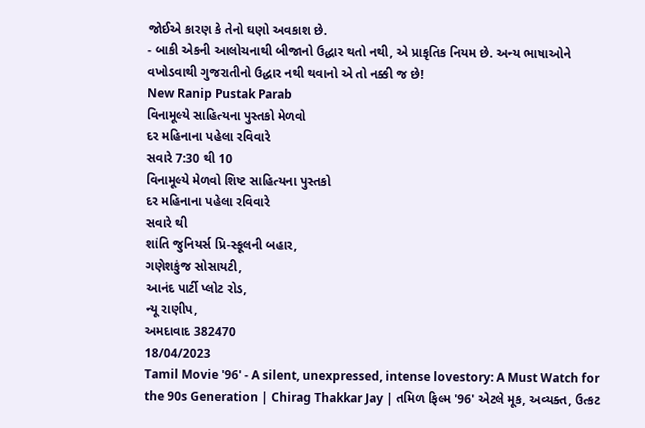જોઈએ કારણ કે તેનો ઘણો અવકાશ છે.
- બાકી એકની આલોચનાથી બીજાનો ઉદ્ધાર થતો નથી, એ પ્રાકૃતિક નિયમ છે. અન્ય ભાષાઓને વખોડવાથી ગુજરાતીનો ઉદ્ધાર નથી થવાનો એ તો નક્કી જ છે!
New Ranip Pustak Parab
વિનામૂલ્યે સાહિત્યના પુસ્તકો મેળવો
દર મહિનાના પહેલા રવિવારે
સવારે 7:30 થી 10
વિનામૂલ્યે મેળવો શિષ્ટ સાહિત્યના પુસ્તકો
દર મહિનાના પહેલા રવિવારે
સવારે થી
શાંતિ જુનિયર્સ પ્રિ-સ્કૂલની બહાર,
ગણેશકુંજ સોસાયટી,
આનંદ પાર્ટી પ્લોટ રોડ,
ન્યૂ રાણીપ,
અમદાવાદ 382470
18/04/2023
Tamil Movie '96' - A silent, unexpressed, intense lovestory: A Must Watch for the 90s Generation | Chirag Thakkar Jay | તમિળ ફિલ્મ '96' એટલે મૂક, અવ્યક્ત, ઉત્કટ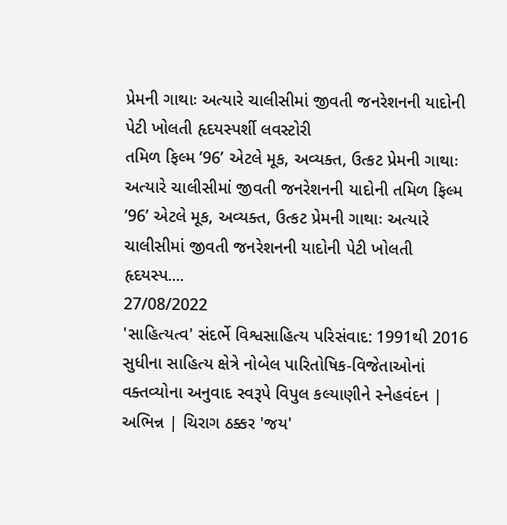પ્રેમની ગાથાઃ અત્યારે ચાલીસીમાં જીવતી જનરેશનની યાદોની પેટી ખોલતી હૃદયસ્પર્શી લવસ્ટોરી
તમિળ ફિલ્મ ’96’ એટલે મૂક, અવ્યક્ત, ઉત્કટ પ્રેમની ગાથાઃ અત્યારે ચાલીસીમાં જીવતી જનરેશનની યાદોની તમિળ ફિલ્મ ’96’ એટલે મૂક, અવ્યક્ત, ઉત્કટ પ્રેમની ગાથાઃ અત્યારે ચાલીસીમાં જીવતી જનરેશનની યાદોની પેટી ખોલતી હૃદયસ્પ....
27/08/2022
'સાહિત્યત્વ' સંદર્ભે વિશ્વસાહિત્ય પરિસંવાદ: 1991થી 2016 સુધીના સાહિત્ય ક્ષેત્રે નોબેલ પારિતોષિક-વિજેતાઓનાં વક્તવ્યોના અનુવાદ સ્વરૂપે વિપુલ કલ્યાણીને સ્નેહવંદન | અભિન્ન | ચિરાગ ઠક્કર 'જય'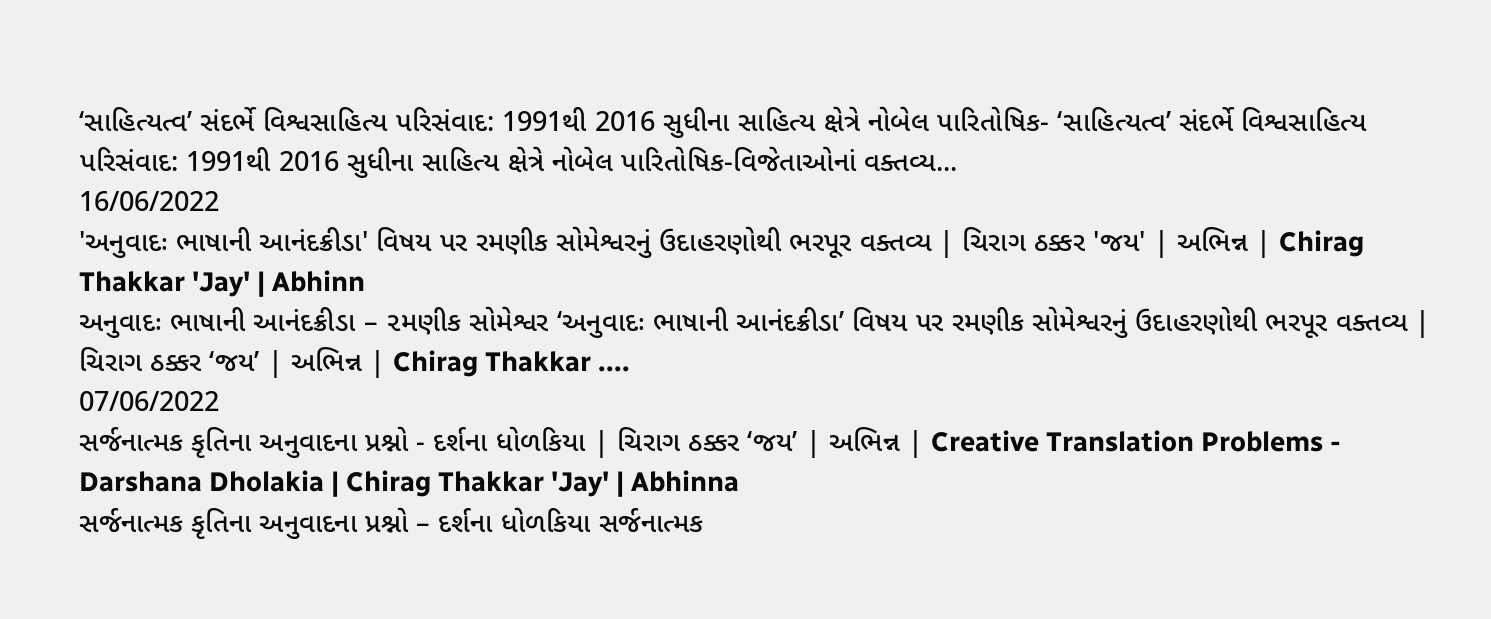‘સાહિત્યત્વ’ સંદર્ભે વિશ્વસાહિત્ય પરિસંવાદ: 1991થી 2016 સુધીના સાહિત્ય ક્ષેત્રે નોબેલ પારિતોષિક- ‘સાહિત્યત્વ’ સંદર્ભે વિશ્વસાહિત્ય પરિસંવાદ: 1991થી 2016 સુધીના સાહિત્ય ક્ષેત્રે નોબેલ પારિતોષિક-વિજેતાઓનાં વક્તવ્ય...
16/06/2022
'અનુવાદઃ ભાષાની આનંદક્રીડા' વિષય પર રમણીક સોમેશ્વરનું ઉદાહરણોથી ભરપૂર વક્તવ્ય | ચિરાગ ઠક્કર 'જય' | અભિન્ન | Chirag Thakkar 'Jay' | Abhinn
અનુવાદઃ ભાષાની આનંદક્રીડા – ૨મણીક સોમેશ્વર ‘અનુવાદઃ ભાષાની આનંદક્રીડા’ વિષય પર રમણીક સોમેશ્વરનું ઉદાહરણોથી ભરપૂર વક્તવ્ય | ચિરાગ ઠક્કર ‘જય’ | અભિન્ન | Chirag Thakkar ....
07/06/2022
સર્જનાત્મક કૃતિના અનુવાદના પ્રશ્નો - દર્શના ધોળકિયા | ચિરાગ ઠક્કર ‘જય’ | અભિન્ન | Creative Translation Problems - Darshana Dholakia | Chirag Thakkar 'Jay' | Abhinna
સર્જનાત્મક કૃતિના અનુવાદના પ્રશ્નો – દર્શના ધોળકિયા સર્જનાત્મક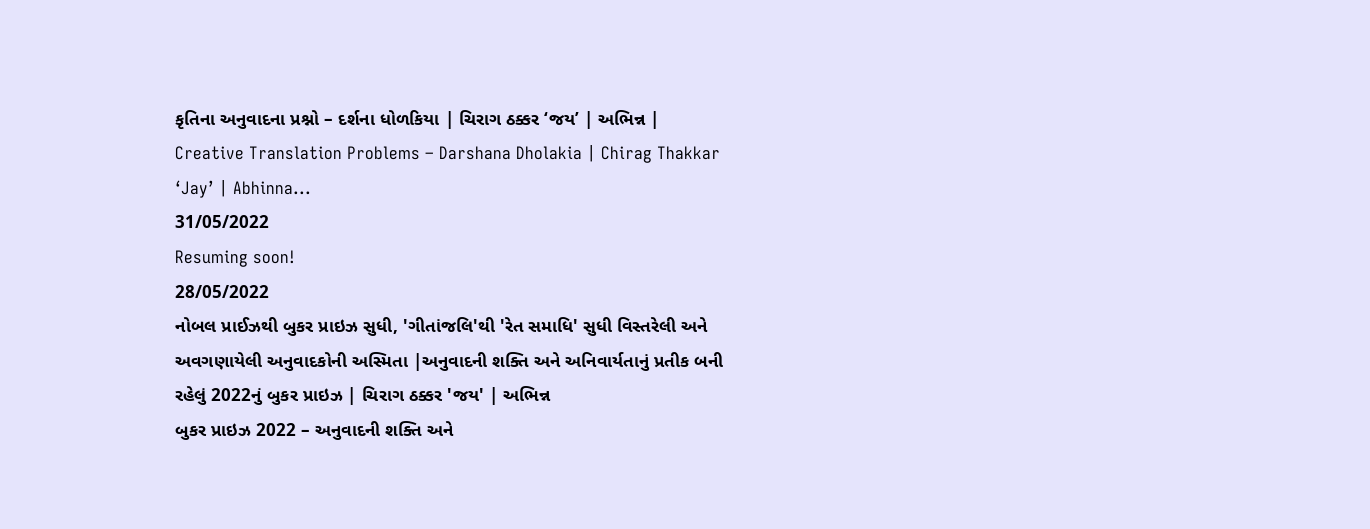કૃતિના અનુવાદના પ્રશ્નો – દર્શના ધોળકિયા | ચિરાગ ઠક્કર ‘જય’ | અભિન્ન | Creative Translation Problems – Darshana Dholakia | Chirag Thakkar ‘Jay’ | Abhinna...
31/05/2022
Resuming soon!
28/05/2022
નોબલ પ્રાઈઝથી બુકર પ્રાઇઝ સુધી, 'ગીતાંજલિ'થી 'રેત સમાધિ' સુધી વિસ્તરેલી અને અવગણાયેલી અનુવાદકોની અસ્મિતા |અનુવાદની શક્તિ અને અનિવાર્યતાનું પ્રતીક બની રહેલું 2022નું બુકર પ્રાઇઝ | ચિરાગ ઠક્કર 'જય' | અભિન્ન
બુકર પ્રાઇઝ 2022 – અનુવાદની શક્તિ અને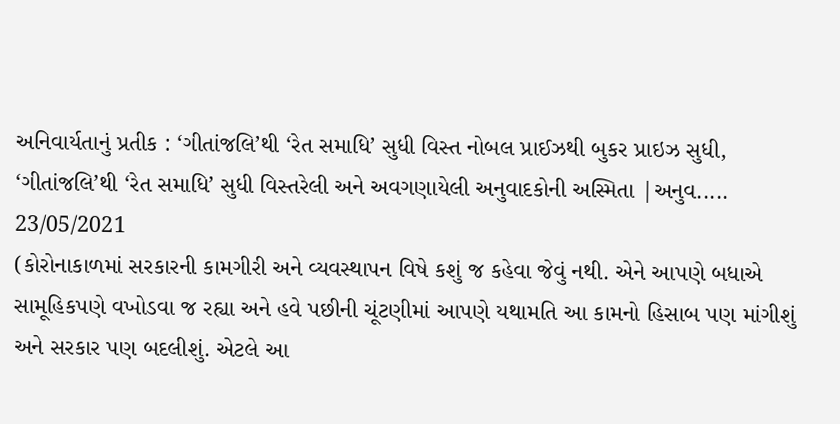અનિવાર્યતાનું પ્રતીક : ‘ગીતાંજલિ’થી ‘રેત સમાધિ’ સુધી વિસ્ત નોબલ પ્રાઈઝથી બુકર પ્રાઇઝ સુધી, ‘ગીતાંજલિ’થી ‘રેત સમાધિ’ સુધી વિસ્તરેલી અને અવગણાયેલી અનુવાદકોની અસ્મિતા |અનુવ.....
23/05/2021
(કોરોનાકાળમાં સરકારની કામગીરી અને વ્યવસ્થાપન વિષે કશું જ કહેવા જેવું નથી. એને આપણે બધાએ સામૂહિકપણે વખોડવા જ રહ્યા અને હવે પછીની ચૂંટણીમાં આપણે યથામતિ આ કામનો હિસાબ પણ માંગીશું અને સરકાર પણ બદલીશું. એટલે આ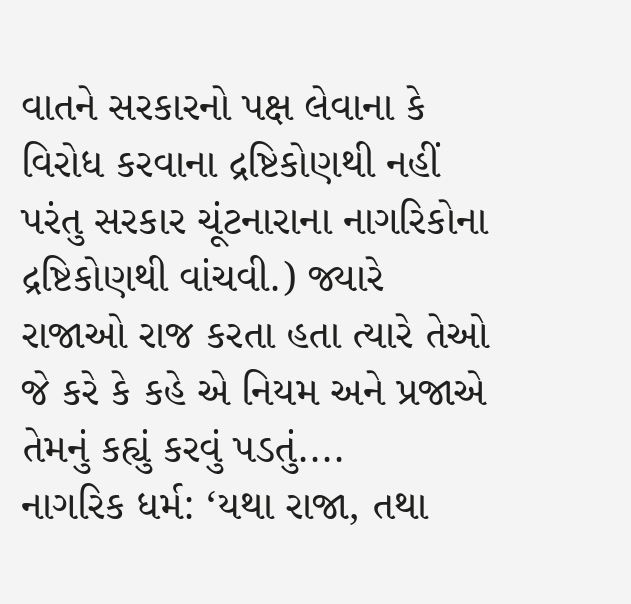વાતને સરકારનો પક્ષ લેવાના કે વિરોધ કરવાના દ્રષ્ટિકોણથી નહીં પરંતુ સરકાર ચૂંટનારાના નાગરિકોના દ્રષ્ટિકોણથી વાંચવી.) જ્યારે રાજાઓ રાજ કરતા હતા ત્યારે તેઓ જે કરે કે કહે એ નિયમ અને પ્રજાએ તેમનું કહ્યું કરવું પડતું....
નાગરિક ધર્મ: ‘યથા રાજા, તથા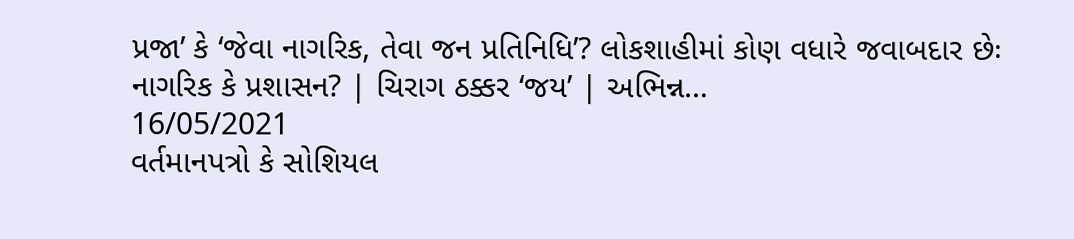પ્રજા’ કે ‘જેવા નાગરિક, તેવા જન પ્રતિનિધિ’? લોકશાહીમાં કોણ વધારે જવાબદાર છેઃ નાગરિક કે પ્રશાસન? | ચિરાગ ઠક્કર ‘જય’ | અભિન્ન…
16/05/2021
વર્તમાનપત્રો કે સોશિયલ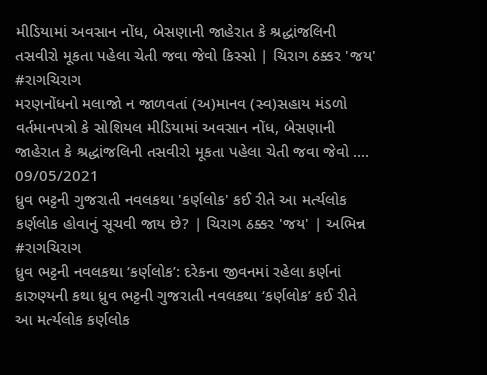મીડિયામાં અવસાન નોંધ, બેસણાની જાહેરાત કે શ્રદ્ધાંજલિની તસવીરો મૂકતા પહેલા ચેતી જવા જેવો કિસ્સો | ચિરાગ ઠક્કર 'જય'
#રાગચિરાગ
મરણનોંધનો મલાજો ન જાળવતાં (અ)માનવ (સ્વ)સહાય મંડળો વર્તમાનપત્રો કે સોશિયલ મીડિયામાં અવસાન નોંધ, બેસણાની જાહેરાત કે શ્રદ્ધાંજલિની તસવીરો મૂકતા પહેલા ચેતી જવા જેવો ....
09/05/2021
ધ્રુવ ભટ્ટની ગુજરાતી નવલકથા 'કર્ણલોક' કઈ રીતે આ મર્ત્યલોક કર્ણલોક હોવાનું સૂચવી જાય છે? | ચિરાગ ઠક્કર 'જય' | અભિન્ન
#રાગચિરાગ
ધ્રુવ ભટ્ટની નવલકથા ‘કર્ણલોક’: દરેકના જીવનમાં રહેલા કર્ણનાં કારુણ્યની કથા ધ્રુવ ભટ્ટની ગુજરાતી નવલકથા ‘કર્ણલોક’ કઈ રીતે આ મર્ત્યલોક કર્ણલોક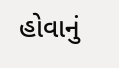હોવાનું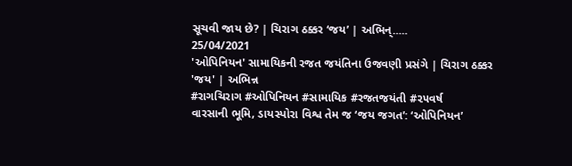સૂચવી જાય છે? | ચિરાગ ઠક્કર ‘જય’ | અભિન્.....
25/04/2021
'ઓપિનિયન' સામાયિકની રજત જયંતિના ઉજવણી પ્રસંગે | ચિરાગ ઠક્કર 'જય' | અભિન્ન
#રાગચિરાગ #ઓપિનિયન #સામાયિક #રજતજયંતી #૨૫વર્ષ
વારસાની ભૂમિ, ડાયસ્પોરા વિશ્વ તેમ જ ‘જય જગત’: ‘ઓપિનિયન’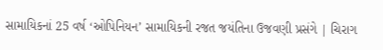સામાયિકનાં 25 વર્ષ ‘ઓપિનિયન’ સામાયિકની રજત જયંતિના ઉજવણી પ્રસંગે | ચિરાગ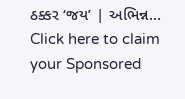ઠક્કર ‘જય’ | અભિન્ન…
Click here to claim your Sponsored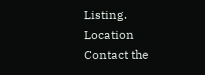Listing.
Location
Contact the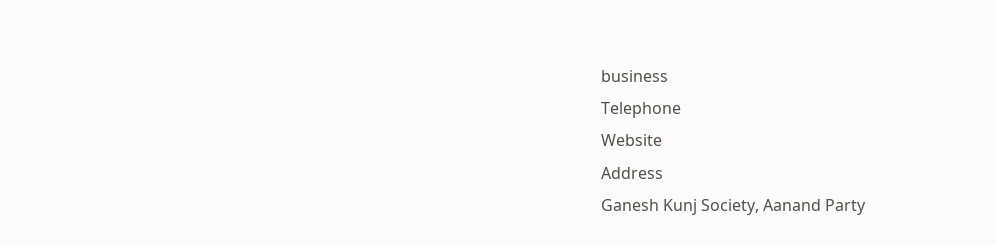business
Telephone
Website
Address
Ganesh Kunj Society, Aanand Party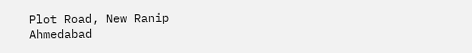Plot Road, New Ranip
Ahmedabad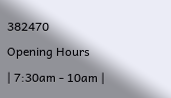382470
Opening Hours
| 7:30am - 10am |